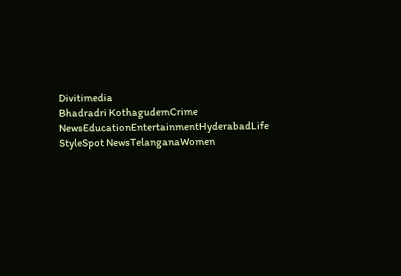Divitimedia
Bhadradri KothagudemCrime NewsEducationEntertainmentHyderabadLife StyleSpot NewsTelanganaWomen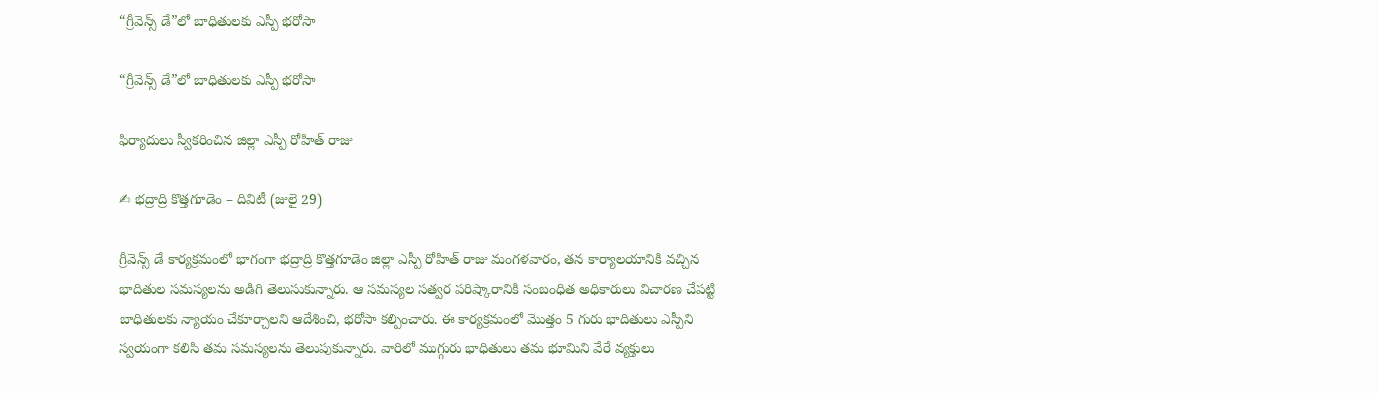“గ్రీవెన్స్ డే”లో బాధితులకు ఎస్పీ భరోసా

“గ్రీవెన్స్ డే”లో బాధితులకు ఎస్పీ భరోసా

ఫిర్యాదులు స్వీకరించిన జిల్లా ఎస్పీ రోహిత్ రాజు

✍ భద్రాద్రి కొత్తగూడెం – దివిటీ (జులై 29)

గ్రీవెన్స్ డే కార్యక్రమంలో భాగంగా భద్రాద్రి కొత్తగూడెం జిల్లా ఎస్పీ రోహిత్ రాజు మంగళవారం, తన కార్యాలయానికి వచ్చిన భాదితుల సమస్యలను అడిగి తెలుసుకున్నారు. ఆ సమస్యల సత్వర పరిష్కారానికి సంబంధిత అధికారులు విచారణ చేపట్టి బాధితులకు న్యాయం చేకూర్చాలని ఆదేశించి, భరోసా కల్పించారు. ఈ కార్యక్రమంలో మొత్తం 5 గురు భాదితులు ఎస్పీని స్వయంగా కలిసి తమ సమస్యలను తెలుపుకున్నారు. వారిలో ముగ్గురు భాధితులు తమ భూమిని వేరే వ్యక్తులు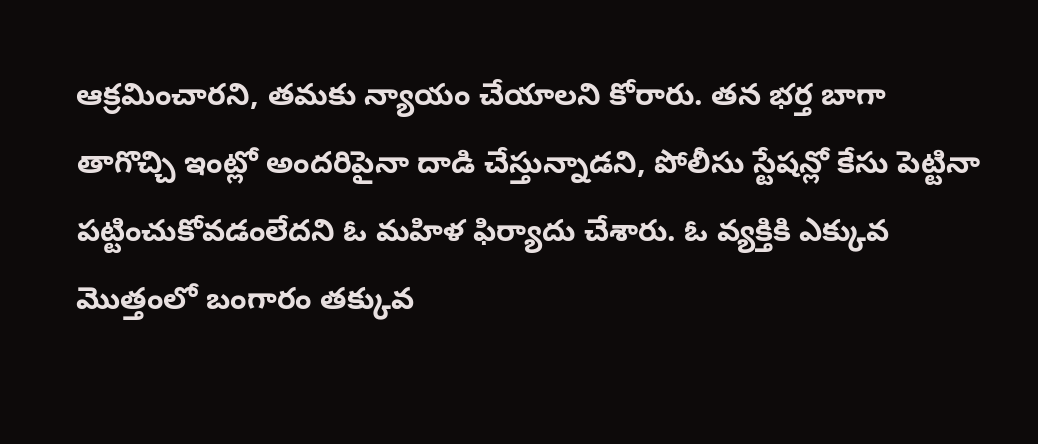ఆక్రమించారని, తమకు న్యాయం చేయాలని కోరారు. తన భర్త బాగా తాగొచ్చి ఇంట్లో అందరిపైనా దాడి చేస్తున్నాడని, పోలీసు స్టేషన్లో కేసు పెట్టినా పట్టించుకోవడంలేదని ఓ మహిళ ఫిర్యాదు చేశారు. ఓ వ్యక్తికి ఎక్కువ మొత్తంలో బంగారం తక్కువ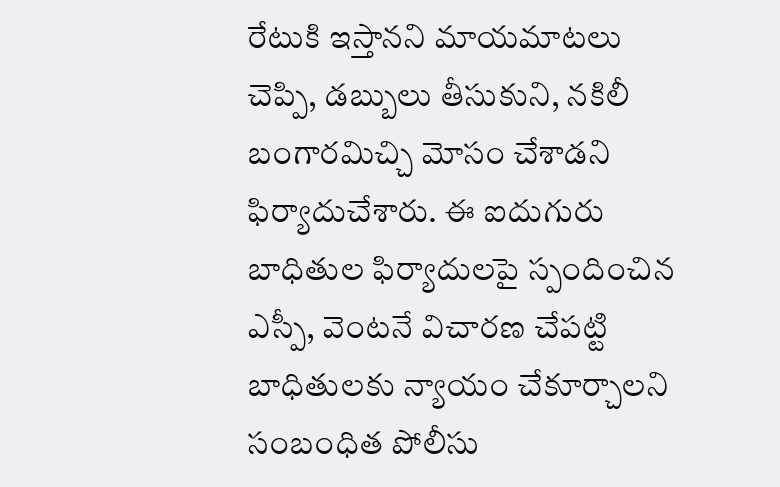రేటుకి ఇస్తానని మాయమాటలు చెప్పి, డబ్బులు తీసుకుని, నకిలీ బంగారమిచ్చి మోసం చేశాడని ఫిర్యాదుచేశారు. ఈ ఐదుగురు బాధితుల ఫిర్యాదులపై స్పందించిన ఎస్పీ, వెంటనే విచారణ చేపట్టి బాధితులకు న్యాయం చేకూర్చాలని సంబంధిత పోలీసు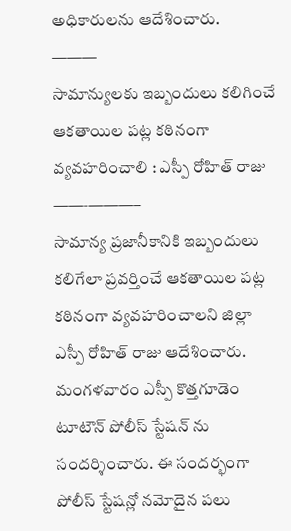అధికారులను ఆదేశించారు.
———
సామాన్యులకు ఇబ్బందులు కలిగించే ఆకతాయిల పట్ల కఠినంగా వ్యవహరించాలి : ఎస్పీ రోహిత్ రాజు
——‐———–
సామాన్య ప్రజానీకానికి ఇబ్బందులు కలిగేలా ప్రవర్తించే ఆకతాయిల పట్ల కఠినంగా వ్యవహరించాలని జిల్లా ఎస్పీ రోహిత్ రాజు ఆదేశించారు. మంగళవారం ఎస్పీ కొత్తగూడెం టూటౌన్ పోలీస్ స్టేషన్ ను సందర్శించారు. ఈ సందర్భంగా పోలీస్ స్టేషన్లో నమోదైన పలు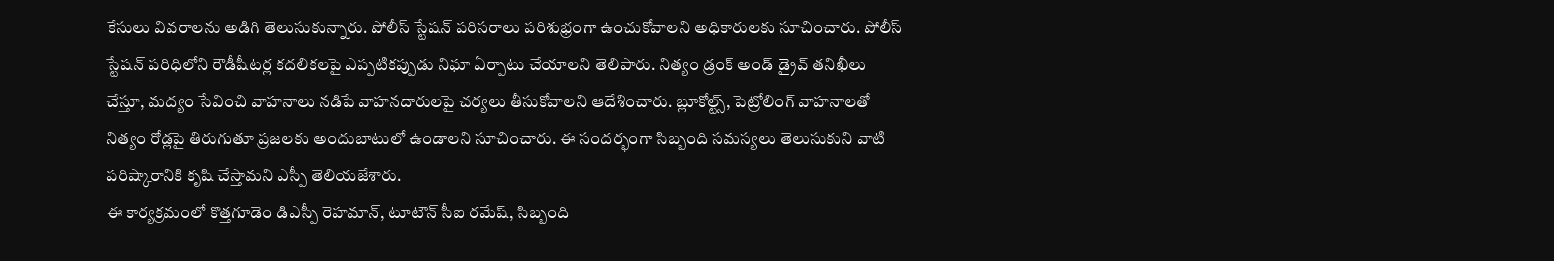కేసులు వివరాలను అడిగి తెలుసుకున్నారు. పోలీస్ స్టేషన్ పరిసరాలు పరిశుభ్రంగా ఉంచుకోవాలని అధికారులకు సూచించారు. పోలీస్ స్టేషన్ పరిధిలోని రౌడీషీటర్ల కదలికలపై ఎప్పటికప్పుడు నిఘా ఏర్పాటు చేయాలని తెలిపారు. నిత్యం డ్రంక్ అండ్ డ్రైవ్ తనిఖీలు చేస్తూ, మద్యం సేవించి వాహనాలు నడిపే వాహనదారులపై చర్యలు తీసుకోవాలని ఆదేశించారు. బ్లూకోల్ట్స్, పెట్రోలింగ్ వాహనాలతో నిత్యం రోడ్లపై తిరుగుతూ ప్రజలకు అందుబాటులో ఉండాలని సూచించారు. ఈ సందర్భంగా సిబ్బంది సమస్యలు తెలుసుకుని వాటి పరిష్కారానికి కృషి చేస్తామని ఎస్పీ తెలియజేశారు.
ఈ కార్యక్రమంలో కొత్తగూడెం డిఎస్పీ రెహమాన్, టూటౌన్ సీఐ రమేష్, సిబ్బంది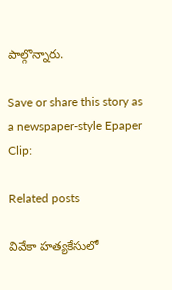పాల్గొన్నారు.

Save or share this story as a newspaper-style Epaper Clip:

Related posts

వివేకా హత్యకేసులో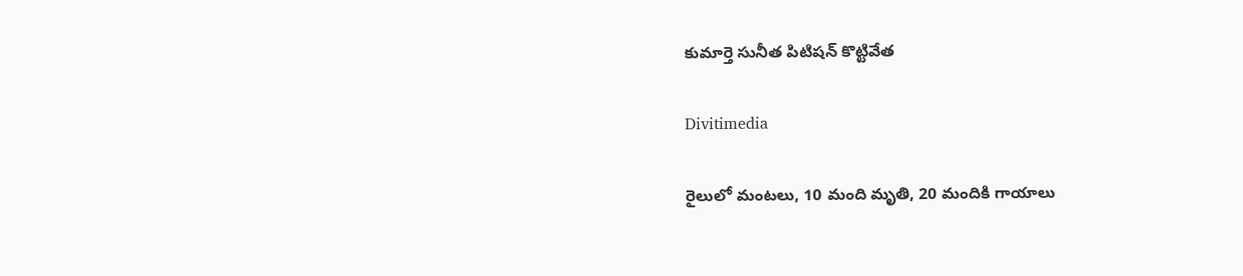కుమార్తె సునీత పిటిషన్ కొట్టివేత

Divitimedia

రైలులో మంటలు, 10 మంది మృతి, 20 మందికి గాయాలు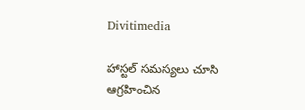Divitimedia

హాస్టల్ సమస్యలు చూసి ఆగ్రహించిన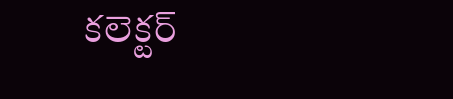కలెక్టర్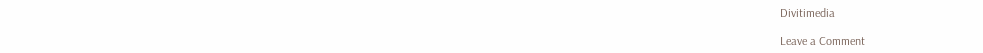Divitimedia

Leave a Comment